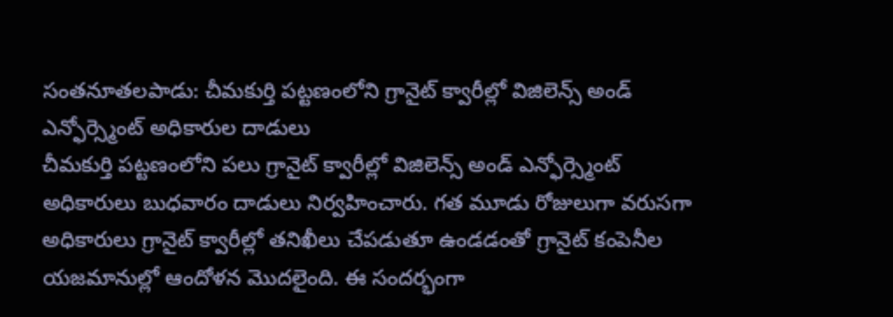సంతనూతలపాడు: చీమకుర్తి పట్టణంలోని గ్రానైట్ క్వారీల్లో విజిలెన్స్ అండ్ ఎన్ఫోర్స్మెంట్ అధికారుల దాడులు
చీమకుర్తి పట్టణంలోని పలు గ్రానైట్ క్వారీల్లో విజిలెన్స్ అండ్ ఎన్ఫోర్స్మెంట్ అధికారులు బుధవారం దాడులు నిర్వహించారు. గత మూడు రోజులుగా వరుసగా అధికారులు గ్రానైట్ క్వారీల్లో తనిఖీలు చేపడుతూ ఉండడంతో గ్రానైట్ కంపెనీల యజమానుల్లో ఆందోళన మొదలైంది. ఈ సందర్భంగా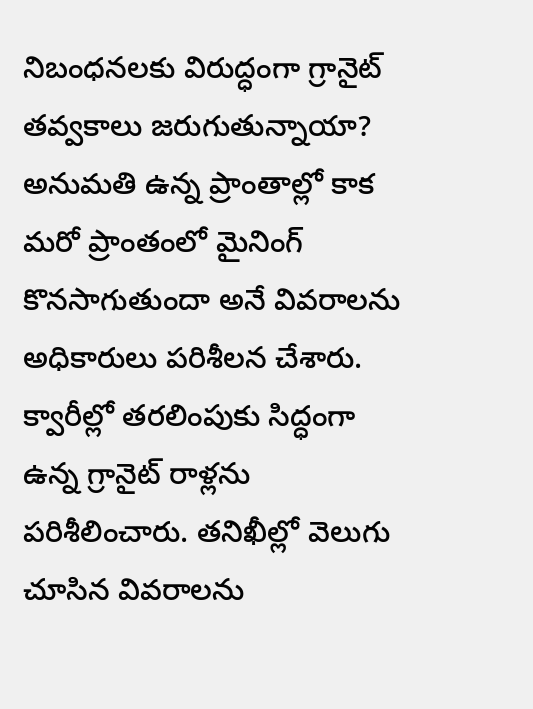నిబంధనలకు విరుద్ధంగా గ్రానైట్ తవ్వకాలు జరుగుతున్నాయా? అనుమతి ఉన్న ప్రాంతాల్లో కాక మరో ప్రాంతంలో మైనింగ్ కొనసాగుతుందా అనే వివరాలను అధికారులు పరిశీలన చేశారు. క్వారీల్లో తరలింపుకు సిద్ధంగా ఉన్న గ్రానైట్ రాళ్లను పరిశీలించారు. తనిఖీల్లో వెలుగు చూసిన వివరాలను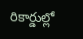రికార్డుల్లో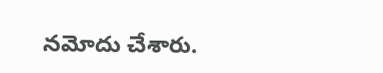నమోదు చేశారు.